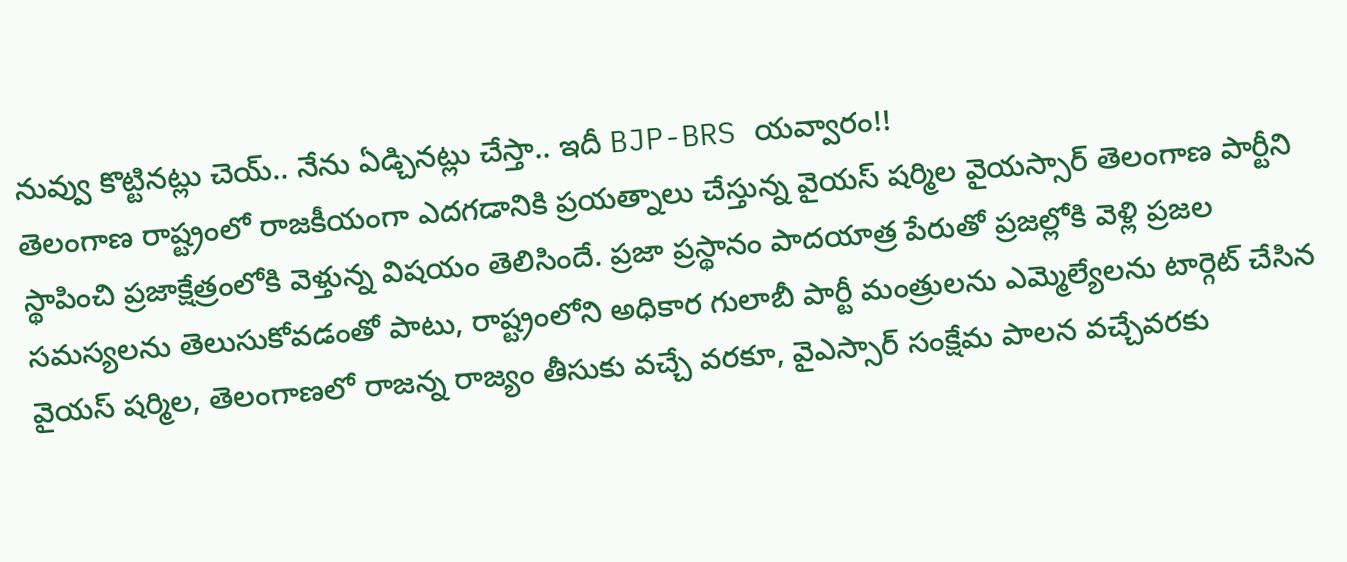నువ్వు కొట్టినట్లు చెయ్.. నేను ఏడ్చినట్లు చేస్తా.. ఇదీ BJP-BRS యవ్వారం!!
తెలంగాణ రాష్ట్రంలో రాజకీయంగా ఎదగడానికి ప్రయత్నాలు చేస్తున్న వైయస్ షర్మిల వైయస్సార్ తెలంగాణ పార్టీని స్థాపించి ప్రజాక్షేత్రంలోకి వెళ్తున్న విషయం తెలిసిందే. ప్రజా ప్రస్థానం పాదయాత్ర పేరుతో ప్రజల్లోకి వెళ్లి ప్రజల సమస్యలను తెలుసుకోవడంతో పాటు, రాష్ట్రంలోని అధికార గులాబీ పార్టీ మంత్రులను ఎమ్మెల్యేలను టార్గెట్ చేసిన వైయస్ షర్మిల, తెలంగాణలో రాజన్న రాజ్యం తీసుకు వచ్చే వరకూ, వైఎస్సార్ సంక్షేమ పాలన వచ్చేవరకు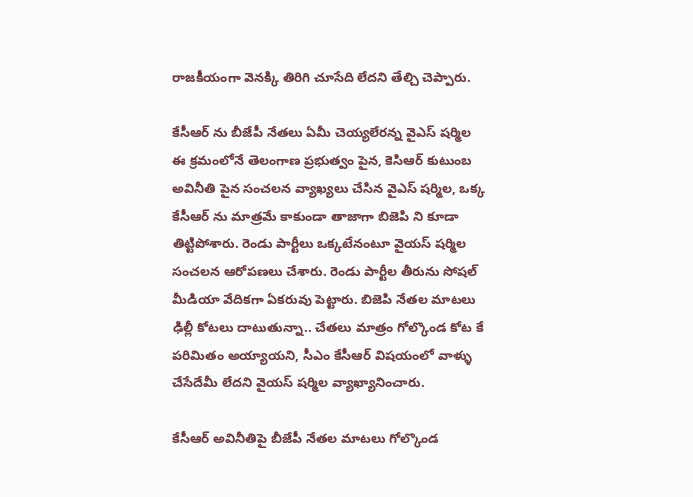రాజకీయంగా వెనక్కి తిరిగి చూసేది లేదని తేల్చి చెప్పారు.

కేసీఆర్ ను బీజేపీ నేతలు ఏమీ చెయ్యలేరన్న వైఎస్ షర్మిల
ఈ క్రమంలోనే తెలంగాణ ప్రభుత్వం పైన, కెసిఆర్ కుటుంబ అవినీతి పైన సంచలన వ్యాఖ్యలు చేసిన వైఎస్ షర్మిల, ఒక్క కేసీఆర్ ను మాత్రమే కాకుండా తాజాగా బిజెపి ని కూడా తిట్టిపోశారు. రెండు పార్టీలు ఒక్కటేనంటూ వైయస్ షర్మిల సంచలన ఆరోపణలు చేశారు. రెండు పార్టీల తీరును సోషల్ మీడియా వేదికగా ఏకరువు పెట్టారు. బిజెపి నేతల మాటలు ఢిల్లీ కోటలు దాటుతున్నా.. చేతలు మాత్రం గోల్కొండ కోట కే పరిమితం అయ్యాయని, సీఎం కేసీఆర్ విషయంలో వాళ్ళు చేసేదేమీ లేదని వైయస్ షర్మిల వ్యాఖ్యానించారు.

కేసీఆర్ అవినీతిపై బీజేపీ నేతల మాటలు గోల్కొండ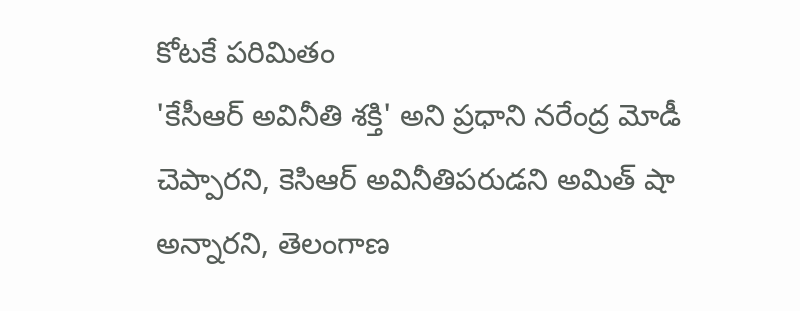కోటకే పరిమితం
'కేసీఆర్ అవినీతి శక్తి' అని ప్రధాని నరేంద్ర మోడీ చెప్పారని, కెసిఆర్ అవినీతిపరుడని అమిత్ షా అన్నారని, తెలంగాణ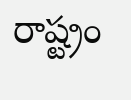రాష్ట్రం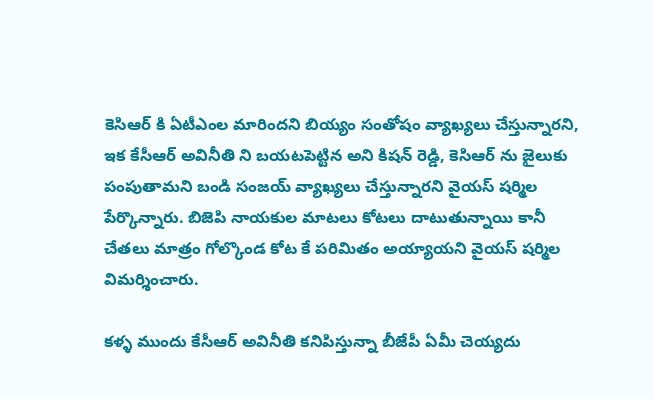కెసిఆర్ కి ఏటీఎంల మారిందని బియ్యం సంతోషం వ్యాఖ్యలు చేస్తున్నారని, ఇక కేసీఆర్ అవినీతి ని బయటపెట్టిన అని కిషన్ రెడ్డి, కెసిఆర్ ను జైలుకు పంపుతామని బండి సంజయ్ వ్యాఖ్యలు చేస్తున్నారని వైయస్ షర్మిల పేర్కొన్నారు. బిజెపి నాయకుల మాటలు కోటలు దాటుతున్నాయి కానీ చేతలు మాత్రం గోల్కొండ కోట కే పరిమితం అయ్యాయని వైయస్ షర్మిల విమర్శించారు.

కళ్ళ ముందు కేసీఆర్ అవినీతి కనిపిస్తున్నా బీజేపీ ఏమీ చెయ్యదు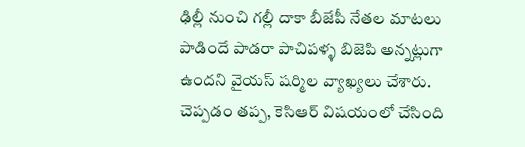ఢిల్లీ నుంచి గల్లీ దాకా బీజేపీ నేతల మాటలు పాడిందే పాడరా పాచిపళ్ళ బిజెపి అన్నట్లుగా ఉందని వైయస్ షర్మిల వ్యాఖ్యలు చేశారు. చెప్పడం తప్ప, కెసిఆర్ విషయంలో చేసింది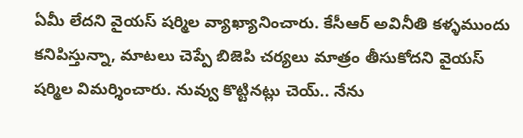ఏమీ లేదని వైయస్ షర్మిల వ్యాఖ్యానించారు. కేసీఆర్ అవినీతి కళ్ళముందు కనిపిస్తున్నా, మాటలు చెప్పే బిజెపి చర్యలు మాత్రం తీసుకోదని వైయస్ షర్మిల విమర్శించారు. నువ్వు కొట్టినట్లు చెయ్.. నేను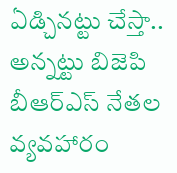ఏడ్చినట్టు చేస్తా.. అన్నట్టు బిజెపి బీఆర్ఎస్ నేతల వ్యవహారం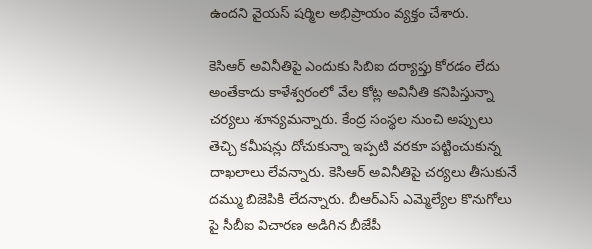ఉందని వైయస్ షర్మిల అభిప్రాయం వ్యక్తం చేశారు.

కెసిఆర్ అవినీతిపై ఎందుకు సిబిఐ దర్యాప్తు కోరడం లేదు
అంతేకాదు కాళేశ్వరంలో వేల కోట్ల అవినీతి కనిపిస్తున్నా చర్యలు శూన్యమన్నారు. కేంద్ర సంస్థల నుంచి అప్పులు తెచ్చి కమీషన్లు దోచుకున్నా ఇప్పటి వరకూ పట్టించుకున్న దాఖలాలు లేవన్నారు. కెసిఆర్ అవినీతిపై చర్యలు తీసుకునే దమ్ము బిజెపికి లేదన్నారు. బీఆర్ఎస్ ఎమ్మెల్యేల కొనుగోలు పై సీబీఐ విచారణ అడిగిన బీజేపీ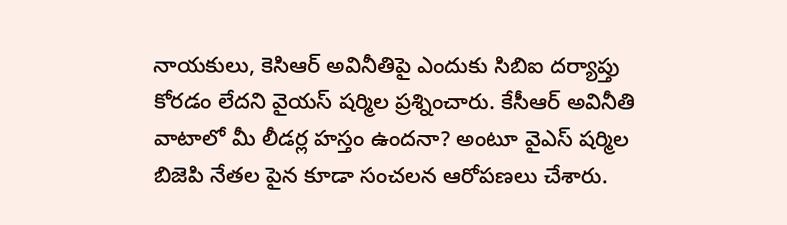నాయకులు, కెసిఆర్ అవినీతిపై ఎందుకు సిబిఐ దర్యాప్తు కోరడం లేదని వైయస్ షర్మిల ప్రశ్నించారు. కేసీఆర్ అవినీతి వాటాలో మీ లీడర్ల హస్తం ఉందనా? అంటూ వైఎస్ షర్మిల బిజెపి నేతల పైన కూడా సంచలన ఆరోపణలు చేశారు.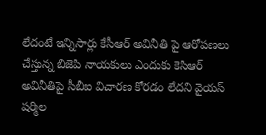లేదంటే ఇన్నిసార్లు కేసీఆర్ అవినీతి పై ఆరోపణలు చేస్తున్న బిజెపి నాయకులు ఎందుకు కెసిఆర్ అవినీతిపై సీబీఐ విచారణ కోరడం లేదని వైయస్ షర్మిల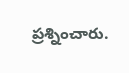ప్రశ్నించారు.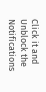Click it and Unblock the Notifications